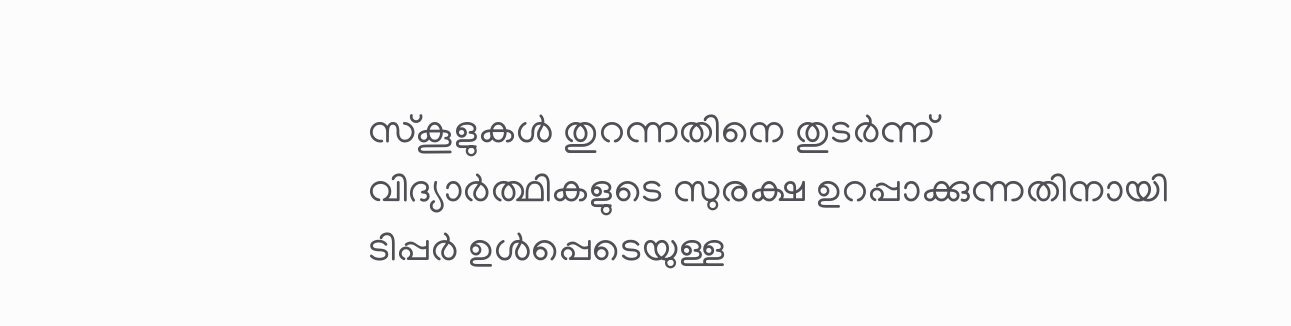സ്കൂളുകൾ തുറന്നതിനെ തുടർന്ന് വിദ്യാർത്ഥികളുടെ സുരക്ഷ ഉറപ്പാക്കുന്നതിനായി ടിപ്പർ ഉൾപ്പെടെയുള്ള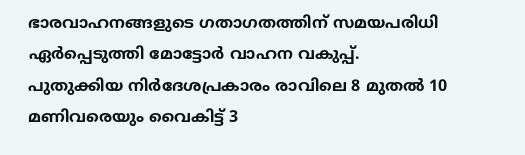ഭാരവാഹനങ്ങളുടെ ഗതാഗതത്തിന് സമയപരിധി ഏർപ്പെടുത്തി മോട്ടോർ വാഹന വകുപ്പ്. പുതുക്കിയ നിർദേശപ്രകാരം രാവിലെ 8 മുതൽ 10 മണിവരെയും വൈകിട്ട് 3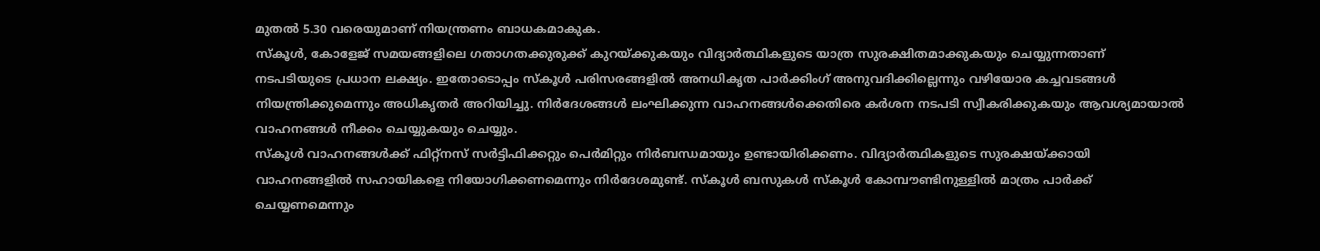മുതൽ 5.30 വരെയുമാണ് നിയന്ത്രണം ബാധകമാകുക.
സ്കൂൾ, കോളേജ് സമയങ്ങളിലെ ഗതാഗതക്കുരുക്ക് കുറയ്ക്കുകയും വിദ്യാർത്ഥികളുടെ യാത്ര സുരക്ഷിതമാക്കുകയും ചെയ്യുന്നതാണ് നടപടിയുടെ പ്രധാന ലക്ഷ്യം. ഇതോടൊപ്പം സ്കൂൾ പരിസരങ്ങളിൽ അനധികൃത പാർക്കിംഗ് അനുവദിക്കില്ലെന്നും വഴിയോര കച്ചവടങ്ങൾ നിയന്ത്രിക്കുമെന്നും അധികൃതർ അറിയിച്ചു. നിർദേശങ്ങൾ ലംഘിക്കുന്ന വാഹനങ്ങൾക്കെതിരെ കർശന നടപടി സ്വീകരിക്കുകയും ആവശ്യമായാൽ വാഹനങ്ങൾ നീക്കം ചെയ്യുകയും ചെയ്യും.
സ്കൂൾ വാഹനങ്ങൾക്ക് ഫിറ്റ്നസ് സർട്ടിഫിക്കറ്റും പെർമിറ്റും നിർബന്ധമായും ഉണ്ടായിരിക്കണം. വിദ്യാർത്ഥികളുടെ സുരക്ഷയ്ക്കായി വാഹനങ്ങളിൽ സഹായികളെ നിയോഗിക്കണമെന്നും നിർദേശമുണ്ട്. സ്കൂൾ ബസുകൾ സ്കൂൾ കോമ്പൗണ്ടിനുള്ളിൽ മാത്രം പാർക്ക് ചെയ്യണമെന്നും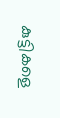കുട്ടികളെ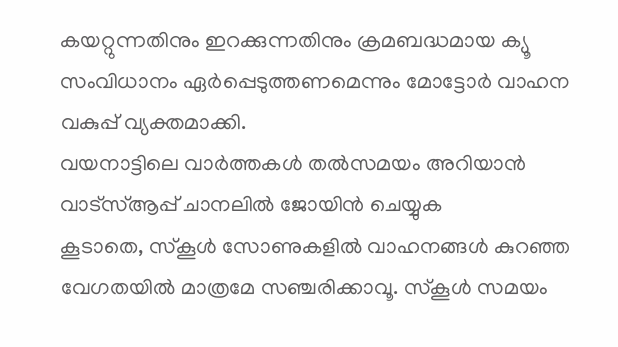കയറ്റുന്നതിനും ഇറക്കുന്നതിനും ക്രമബദ്ധമായ ക്യൂ സംവിധാനം ഏർപ്പെടുത്തണമെന്നും മോട്ടോർ വാഹന വകുപ്പ് വ്യക്തമാക്കി.
വയനാട്ടിലെ വാർത്തകൾ തൽസമയം അറിയാൻ വാട്സ്ആപ്പ് ചാനലിൽ ജോയിൻ ചെയ്യുക
കൂടാതെ, സ്കൂൾ സോണുകളിൽ വാഹനങ്ങൾ കുറഞ്ഞ വേഗതയിൽ മാത്രമേ സഞ്ചരിക്കാവൂ. സ്കൂൾ സമയം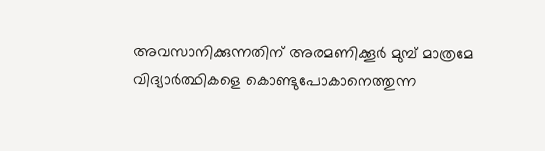അവസാനിക്കുന്നതിന് അരമണിക്കൂർ മുമ്പ് മാത്രമേ വിദ്യാർത്ഥികളെ കൊണ്ടുപോകാനെത്തുന്ന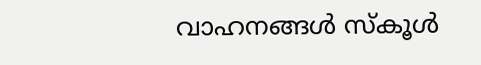വാഹനങ്ങൾ സ്കൂൾ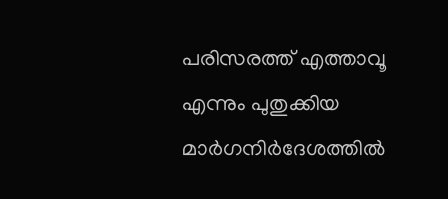പരിസരത്ത് എത്താവൂ എന്നും പുതുക്കിയ മാർഗനിർദേശത്തിൽ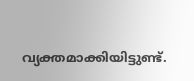വ്യക്തമാക്കിയിട്ടുണ്ട്.